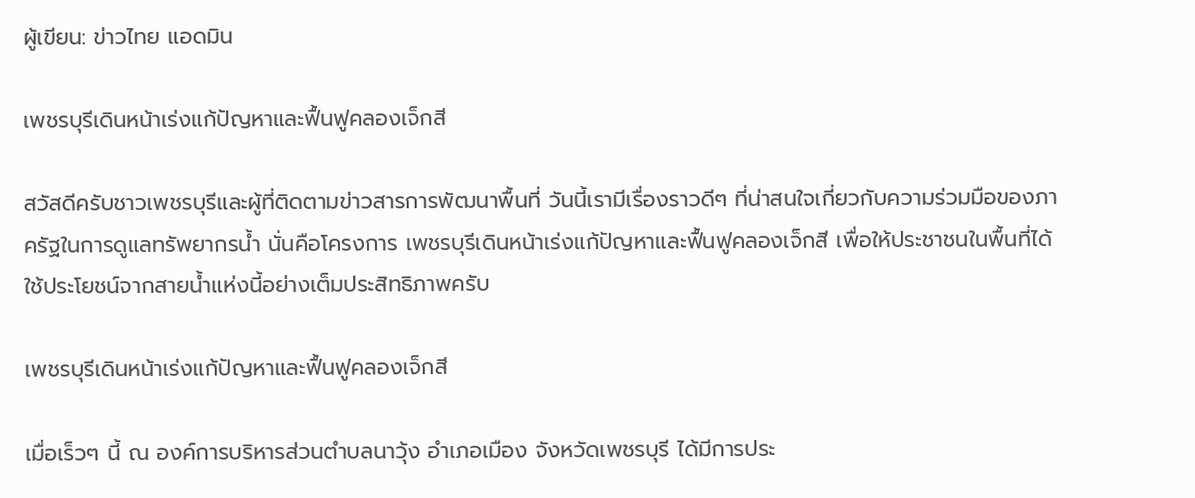ผู้เขียน: ข่าวไทย แอดมิน

เพชรบุรีเดินหน้าเร่งแก้ปัญหาและฟื้นฟูคลองเจ็กสี

สวัสดีครับชาวเพชรบุรีและผู้ที่ติดตามข่าวสารการพัฒนาพื้นที่ วันนี้เรามีเรื่องราวดีๆ ที่น่าสนใจเกี่ยวกับความร่วมมือของภาครัฐในการดูแลทรัพยากรน้ำ นั่นคือโครงการ เพชรบุรีเดินหน้าเร่งแก้ปัญหาและฟื้นฟูคลองเจ็กสี เพื่อให้ประชาชนในพื้นที่ได้ใช้ประโยชน์จากสายน้ำแห่งนี้อย่างเต็มประสิทธิภาพครับ

เพชรบุรีเดินหน้าเร่งแก้ปัญหาและฟื้นฟูคลองเจ็กสี

เมื่อเร็วๆ นี้ ณ องค์การบริหารส่วนตำบลนาวุ้ง อำเภอเมือง จังหวัดเพชรบุรี ได้มีการประ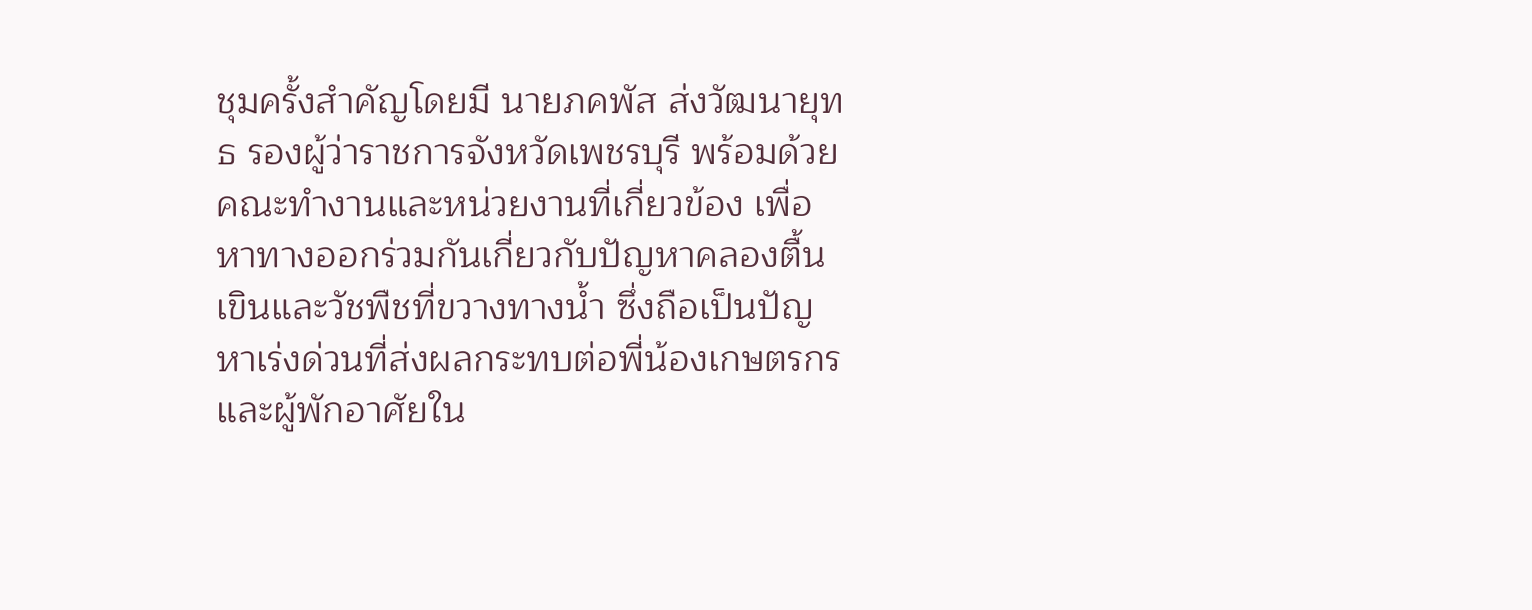ชุมครั้งสำคัญโดยมี นายภคพัส ส่งวัฒนายุทธ รองผู้ว่าราชการจังหวัดเพชรบุรี พร้อมด้วยคณะทำงานและหน่วยงานที่เกี่ยวข้อง เพื่อหาทางออกร่วมกันเกี่ยวกับปัญหาคลองตื้นเขินและวัชพืชที่ขวางทางน้ำ ซึ่งถือเป็นปัญหาเร่งด่วนที่ส่งผลกระทบต่อพี่น้องเกษตรกรและผู้พักอาศัยใน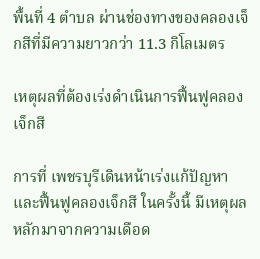พื้นที่ 4 ตำบล ผ่านช่องทางของคลองเจ็กสีที่มีความยาวกว่า 11.3 กิโลเมตร

เหตุผลที่ต้องเร่งดำเนินการฟื้นฟูคลองเจ็กสี

การที่ เพชรบุรีเดินหน้าเร่งแก้ปัญหาและฟื้นฟูคลองเจ็กสี ในครั้งนี้ มีเหตุผลหลักมาจากความเดือด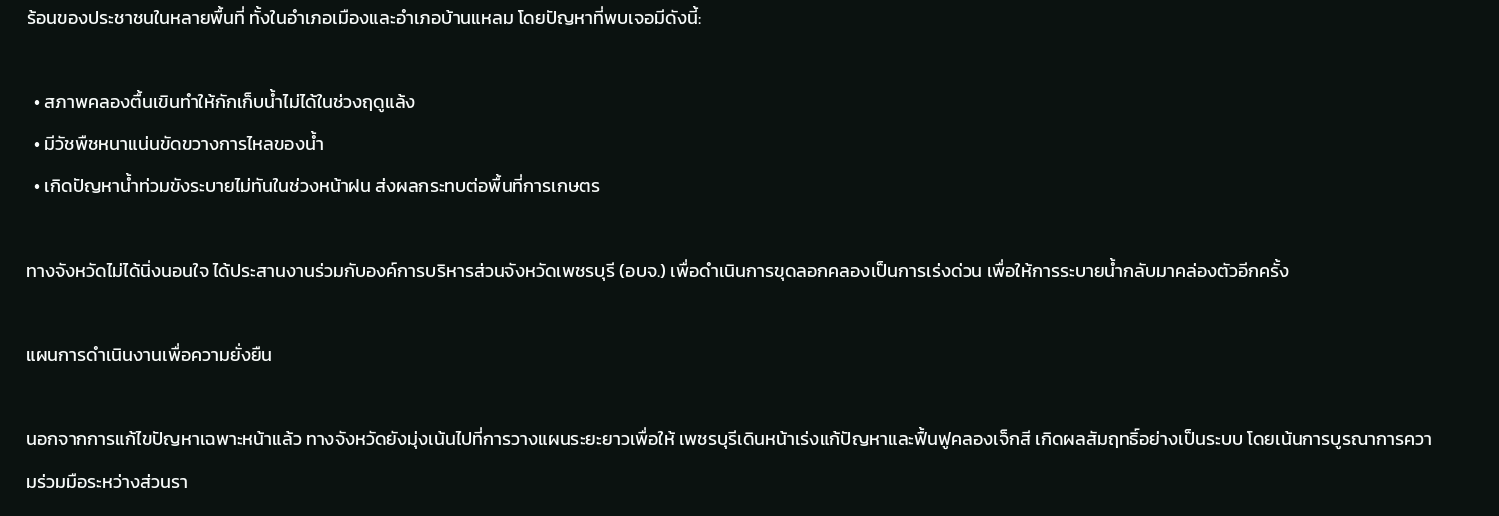ร้อนของประชาชนในหลายพื้นที่ ทั้งในอำเภอเมืองและอำเภอบ้านแหลม โดยปัญหาที่พบเจอมีดังนี้:

  • สภาพคลองตื้นเขินทำให้กักเก็บน้ำไม่ได้ในช่วงฤดูแล้ง
  • มีวัชพืชหนาแน่นขัดขวางการไหลของน้ำ
  • เกิดปัญหาน้ำท่วมขังระบายไม่ทันในช่วงหน้าฝน ส่งผลกระทบต่อพื้นที่การเกษตร

ทางจังหวัดไม่ได้นิ่งนอนใจ ได้ประสานงานร่วมกับองค์การบริหารส่วนจังหวัดเพชรบุรี (อบจ.) เพื่อดำเนินการขุดลอกคลองเป็นการเร่งด่วน เพื่อให้การระบายน้ำกลับมาคล่องตัวอีกครั้ง

แผนการดำเนินงานเพื่อความยั่งยืน

นอกจากการแก้ไขปัญหาเฉพาะหน้าแล้ว ทางจังหวัดยังมุ่งเน้นไปที่การวางแผนระยะยาวเพื่อให้ เพชรบุรีเดินหน้าเร่งแก้ปัญหาและฟื้นฟูคลองเจ็กสี เกิดผลสัมฤทธิ์อย่างเป็นระบบ โดยเน้นการบูรณาการความร่วมมือระหว่างส่วนรา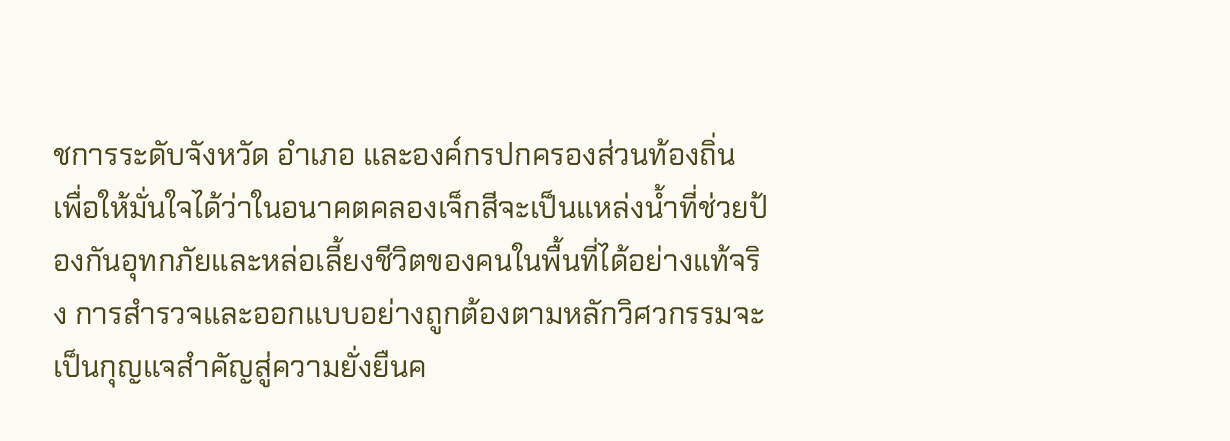ชการระดับจังหวัด อำเภอ และองค์กรปกครองส่วนท้องถิ่น เพื่อให้มั่นใจได้ว่าในอนาคตคลองเจ็กสีจะเป็นแหล่งน้ำที่ช่วยป้องกันอุทกภัยและหล่อเลี้ยงชีวิตของคนในพื้นที่ได้อย่างแท้จริง การสำรวจและออกแบบอย่างถูกต้องตามหลักวิศวกรรมจะเป็นกุญแจสำคัญสู่ความยั่งยืนค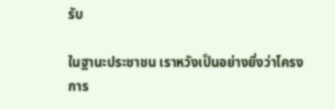รับ

ในฐานะประชาชน เราหวังเป็นอย่างยิ่งว่าโครงการ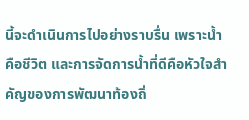นี้จะดำเนินการไปอย่างราบรื่น เพราะน้ำคือชีวิต และการจัดการน้ำที่ดีคือหัวใจสำคัญของการพัฒนาท้องถิ่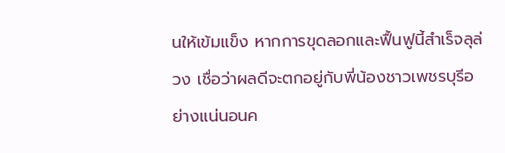นให้เข้มแข็ง หากการขุดลอกและฟื้นฟูนี้สำเร็จลุล่วง เชื่อว่าผลดีจะตกอยู่กับพี่น้องชาวเพชรบุรีอย่างแน่นอนค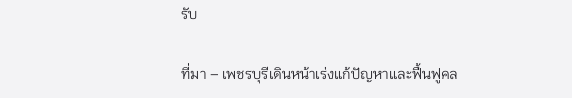รับ

ที่มา – เพชรบุรีเดินหน้าเร่งแก้ปัญหาและฟื้นฟูคล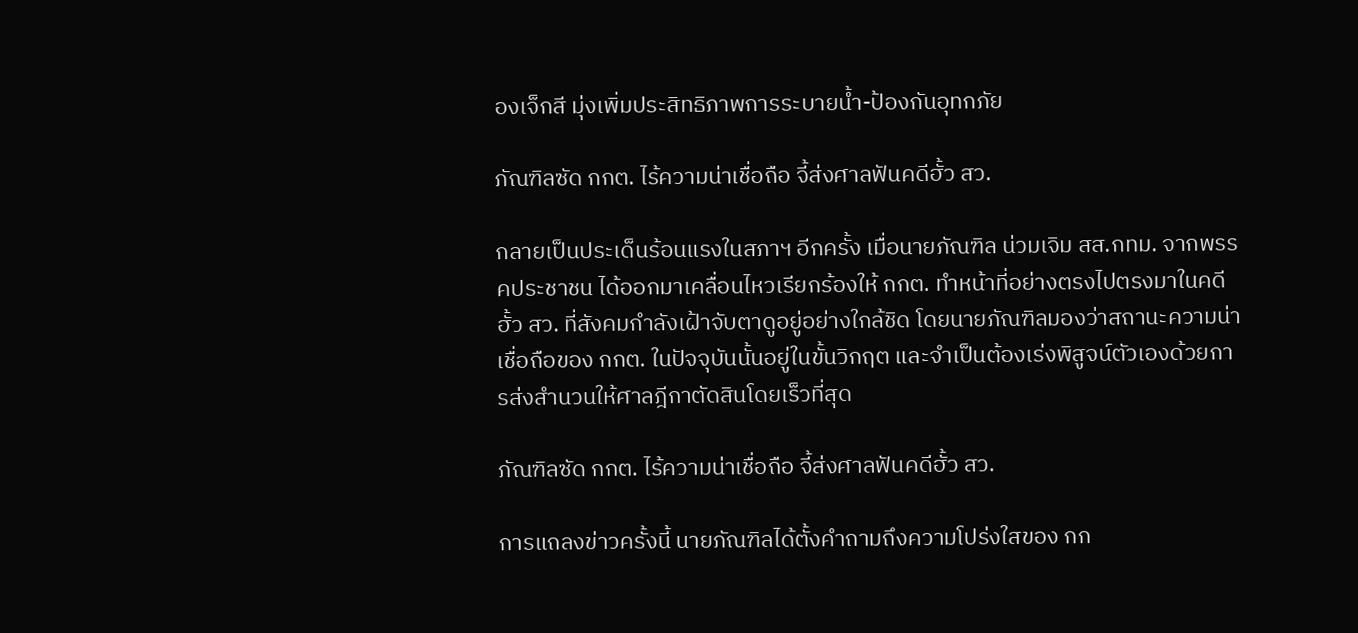องเจ็กสี มุ่งเพิ่มประสิทธิภาพการระบายน้ำ-ป้องกันอุทกภัย

ภัณฑิลซัด กกต. ไร้ความน่าเชื่อถือ จี้ส่งศาลฟันคดีฮั้ว สว.

กลายเป็นประเด็นร้อนแรงในสภาฯ อีกครั้ง เมื่อนายภัณฑิล น่วมเจิม สส.กทม. จากพรรคประชาชน ได้ออกมาเคลื่อนไหวเรียกร้องให้ กกต. ทำหน้าที่อย่างตรงไปตรงมาในคดีฮั้ว สว. ที่สังคมกำลังเฝ้าจับตาดูอยู่อย่างใกล้ชิด โดยนายภัณฑิลมองว่าสถานะความน่าเชื่อถือของ กกต. ในปัจจุบันนั้นอยู่ในขั้นวิกฤต และจำเป็นต้องเร่งพิสูจน์ตัวเองด้วยการส่งสำนวนให้ศาลฎีกาตัดสินโดยเร็วที่สุด

ภัณฑิลซัด กกต. ไร้ความน่าเชื่อถือ จี้ส่งศาลฟันคดีฮั้ว สว.

การแถลงข่าวครั้งนี้ นายภัณฑิลได้ตั้งคำถามถึงความโปร่งใสของ กก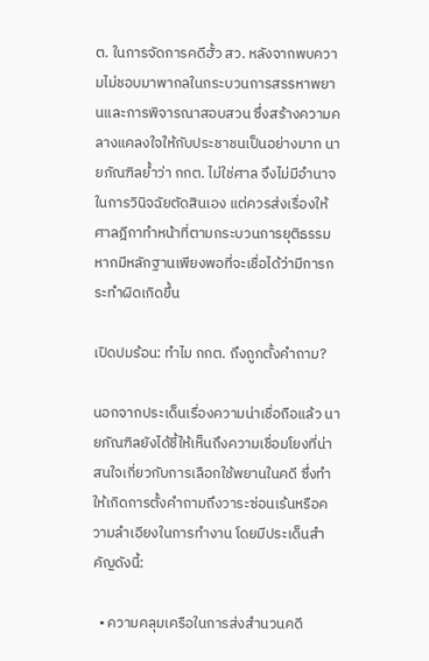ต. ในการจัดการคดีฮั้ว สว. หลังจากพบความไม่ชอบมาพากลในกระบวนการสรรหาพยานและการพิจารณาสอบสวน ซึ่งสร้างความคลางแคลงใจให้กับประชาชนเป็นอย่างมาก นายภัณฑิลย้ำว่า กกต. ไม่ใช่ศาล จึงไม่มีอำนาจในการวินิจฉัยตัดสินเอง แต่ควรส่งเรื่องให้ศาลฎีกาทำหน้าที่ตามกระบวนการยุติธรรม หากมีหลักฐานเพียงพอที่จะเชื่อได้ว่ามีการกระทำผิดเกิดขึ้น

เปิดปมร้อน: ทำไม กกต. ถึงถูกตั้งคำถาม?

นอกจากประเด็นเรื่องความน่าเชื่อถือแล้ว นายภัณฑิลยังได้ชี้ให้เห็นถึงความเชื่อมโยงที่น่าสนใจเกี่ยวกับการเลือกใช้พยานในคดี ซึ่งทำให้เกิดการตั้งคำถามถึงวาระซ่อนเร้นหรือความลำเอียงในการทำงาน โดยมีประเด็นสำคัญดังนี้:

  • ความคลุมเครือในการส่งสำนวนคดี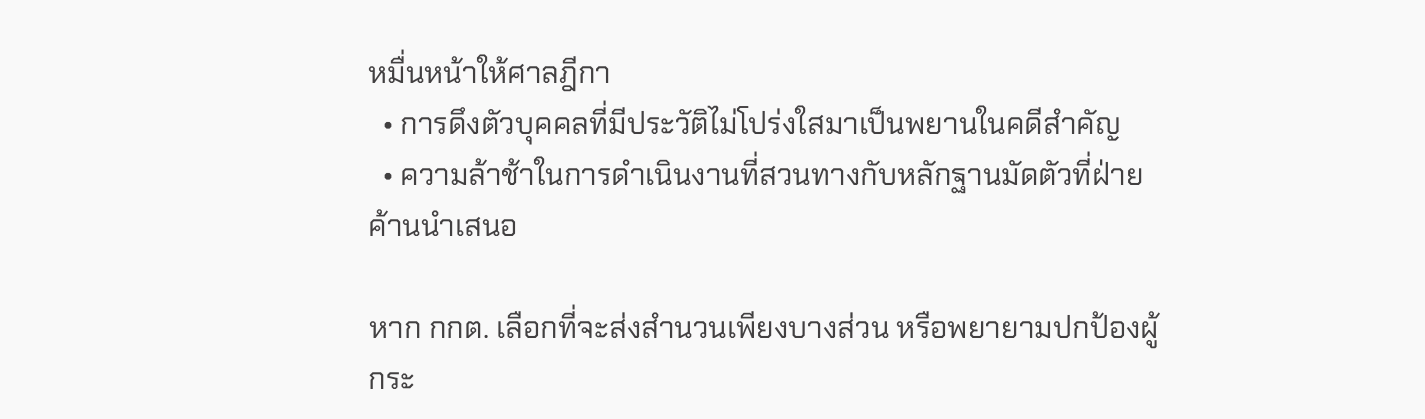หมื่นหน้าให้ศาลฎีกา
  • การดึงตัวบุคคลที่มีประวัติไม่โปร่งใสมาเป็นพยานในคดีสำคัญ
  • ความล้าช้าในการดำเนินงานที่สวนทางกับหลักฐานมัดตัวที่ฝ่ายค้านนำเสนอ

หาก กกต. เลือกที่จะส่งสำนวนเพียงบางส่วน หรือพยายามปกป้องผู้กระ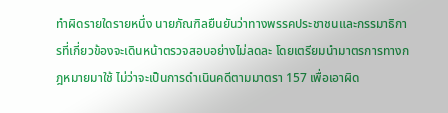ทำผิดรายใดรายหนึ่ง นายภัณฑิลยืนยันว่าทางพรรคประชาชนและกรรมาธิการที่เกี่ยวข้องจะเดินหน้าตรวจสอบอย่างไม่ลดละ โดยเตรียมนำมาตรการทางกฎหมายมาใช้ ไม่ว่าจะเป็นการดำเนินคดีตามมาตรา 157 เพื่อเอาผิด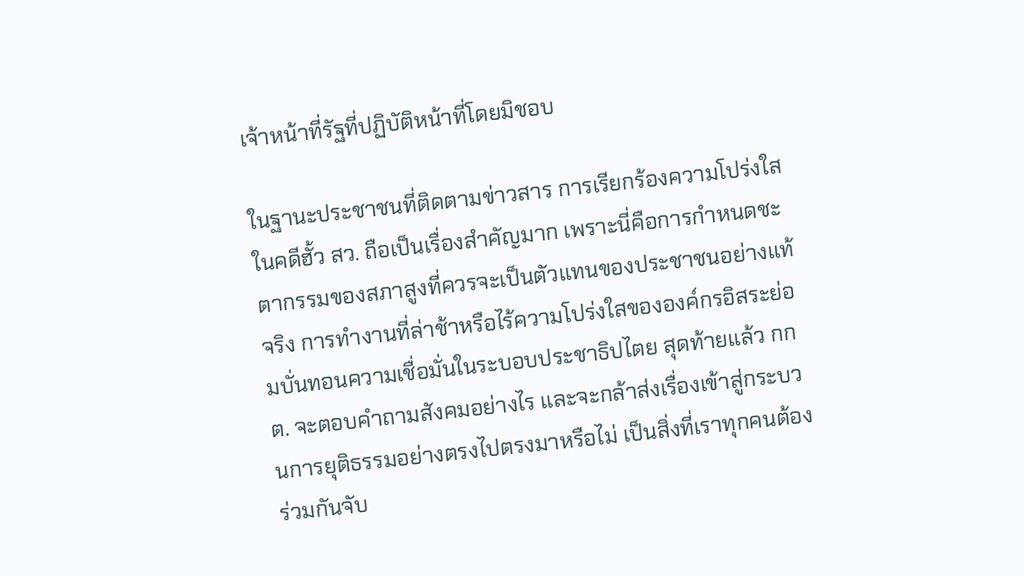เจ้าหน้าที่รัฐที่ปฏิบัติหน้าที่โดยมิชอบ

ในฐานะประชาชนที่ติดตามข่าวสาร การเรียกร้องความโปร่งใสในคดีฮั้ว สว. ถือเป็นเรื่องสำคัญมาก เพราะนี่คือการกำหนดชะตากรรมของสภาสูงที่ควรจะเป็นตัวแทนของประชาชนอย่างแท้จริง การทำงานที่ล่าช้าหรือไร้ความโปร่งใสขององค์กรอิสระย่อมบั่นทอนความเชื่อมั่นในระบอบประชาธิปไตย สุดท้ายแล้ว กกต. จะตอบคำถามสังคมอย่างไร และจะกล้าส่งเรื่องเข้าสู่กระบวนการยุติธรรมอย่างตรงไปตรงมาหรือไม่ เป็นสิ่งที่เราทุกคนต้องร่วมกันจับ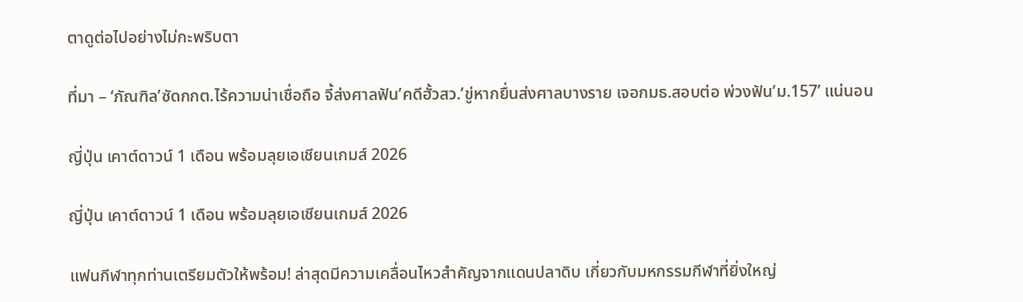ตาดูต่อไปอย่างไม่กะพริบตา

ที่มา – ‘ภัณฑิล’ซัดกกต.ไร้ความน่าเชื่อถือ จี้ส่งศาลฟัน’คดีฮั้วสว.’ขู่หากยื่นส่งศาลบางราย เจอกมธ.สอบต่อ พ่วงฟัน’ม.157’ แน่นอน

ญี่ปุ่น เคาต์ดาวน์ 1 เดือน พร้อมลุยเอเชียนเกมส์ 2026

ญี่ปุ่น เคาต์ดาวน์ 1 เดือน พร้อมลุยเอเชียนเกมส์ 2026

แฟนกีฬาทุกท่านเตรียมตัวให้พร้อม! ล่าสุดมีความเคลื่อนไหวสำคัญจากแดนปลาดิบ เกี่ยวกับมหกรรมกีฬาที่ยิ่งใหญ่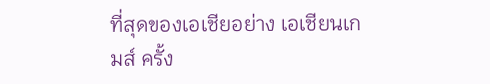ที่สุดของเอเชียอย่าง เอเชียนเกมส์ ครั้ง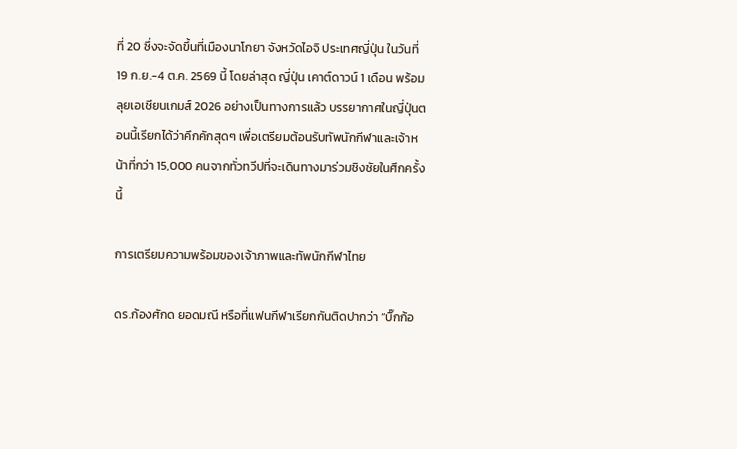ที่ 20 ซึ่งจะจัดขึ้นที่เมืองนาโกยา จังหวัดไอจิ ประเทศญี่ปุ่น ในวันที่ 19 ก.ย.-4 ต.ค. 2569 นี้ โดยล่าสุด ญี่ปุ่น เคาต์ดาวน์ 1 เดือน พร้อมลุยเอเชียนเกมส์ 2026 อย่างเป็นทางการแล้ว บรรยากาศในญี่ปุ่นตอนนี้เรียกได้ว่าคึกคักสุดๆ เพื่อเตรียมต้อนรับทัพนักกีฬาและเจ้าหน้าที่กว่า 15,000 คนจากทั่วทวีปที่จะเดินทางมาร่วมชิงชัยในศึกครั้งนี้

การเตรียมความพร้อมของเจ้าภาพและทัพนักกีฬาไทย

ดร.ก้องศักด ยอดมณี หรือที่แฟนกีฬาเรียกกันติดปากว่า “บิ๊กก้อ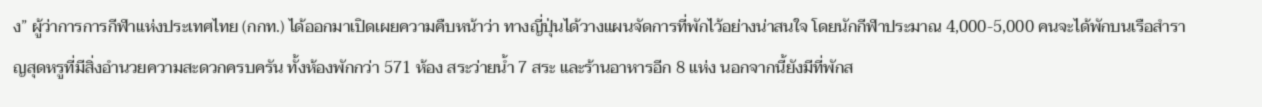ง” ผู้ว่าการการกีฬาแห่งประเทศไทย (กกท.) ได้ออกมาเปิดเผยความคืบหน้าว่า ทางญี่ปุ่นได้วางแผนจัดการที่พักไว้อย่างน่าสนใจ โดยนักกีฬาประมาณ 4,000-5,000 คนจะได้พักบนเรือสำราญสุดหรูที่มีสิ่งอำนวยความสะดวกครบครัน ทั้งห้องพักกว่า 571 ห้อง สระว่ายน้ำ 7 สระ และร้านอาหารอีก 8 แห่ง นอกจากนี้ยังมีที่พักส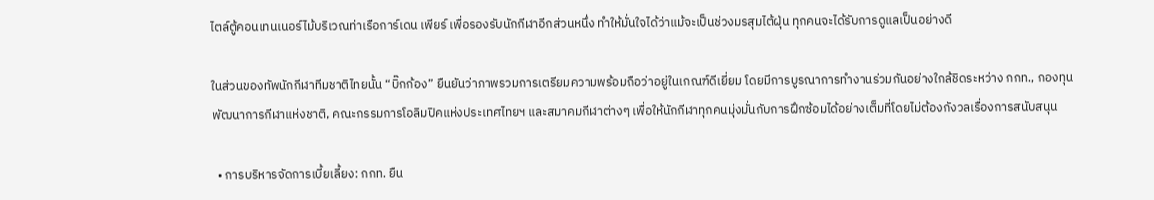ไตล์ตู้คอนเทนเนอร์ไม้บริเวณท่าเรือการ์เดน เพียร์ เพื่อรองรับนักกีฬาอีกส่วนหนึ่ง ทำให้มั่นใจได้ว่าแม้จะเป็นช่วงมรสุมไต้ฝุ่น ทุกคนจะได้รับการดูแลเป็นอย่างดี

ในส่วนของทัพนักกีฬาทีมชาติไทยนั้น “บิ๊กก้อง” ยืนยันว่าภาพรวมการเตรียมความพร้อมถือว่าอยู่ในเกณฑ์ดีเยี่ยม โดยมีการบูรณาการทำงานร่วมกันอย่างใกล้ชิดระหว่าง กกท., กองทุนพัฒนาการกีฬาแห่งชาติ, คณะกรรมการโอลิมปิคแห่งประเทศไทยฯ และสมาคมกีฬาต่างๆ เพื่อให้นักกีฬาทุกคนมุ่งมั่นกับการฝึกซ้อมได้อย่างเต็มที่โดยไม่ต้องกังวลเรื่องการสนับสนุน

  • การบริหารจัดการเบี้ยเลี้ยง: กกท. ยืน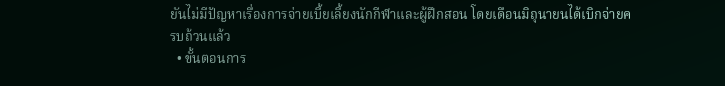ยันไม่มีปัญหาเรื่องการจ่ายเบี้ยเลี้ยงนักกีฬาและผู้ฝึกสอน โดยเดือนมิถุนายนได้เบิกจ่ายครบถ้วนแล้ว
  • ขั้นตอนการ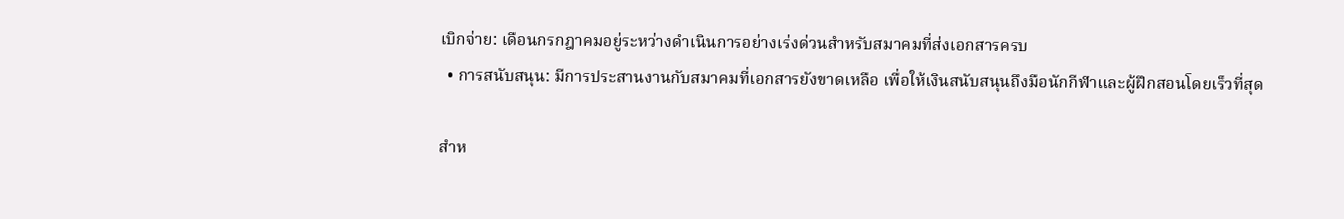เบิกจ่าย: เดือนกรกฎาคมอยู่ระหว่างดำเนินการอย่างเร่งด่วนสำหรับสมาคมที่ส่งเอกสารครบ
  • การสนับสนุน: มีการประสานงานกับสมาคมที่เอกสารยังขาดเหลือ เพื่อให้เงินสนับสนุนถึงมือนักกีฬาและผู้ฝึกสอนโดยเร็วที่สุด

สำห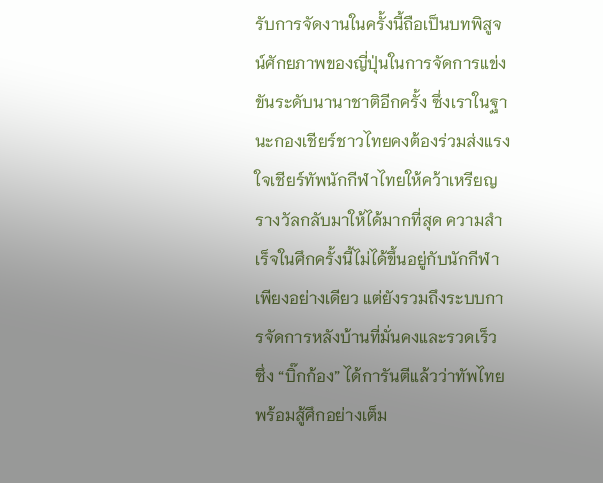รับการจัดงานในครั้งนี้ถือเป็นบทพิสูจน์ศักยภาพของญี่ปุ่นในการจัดการแข่งขันระดับนานาชาติอีกครั้ง ซึ่งเราในฐานะกองเชียร์ชาวไทยคงต้องร่วมส่งแรงใจเชียร์ทัพนักกีฬาไทยให้คว้าเหรียญรางวัลกลับมาให้ได้มากที่สุด ความสำเร็จในศึกครั้งนี้ไม่ได้ขึ้นอยู่กับนักกีฬาเพียงอย่างเดียว แต่ยังรวมถึงระบบการจัดการหลังบ้านที่มั่นคงและรวดเร็ว ซึ่ง “บิ๊กก้อง” ได้การันตีแล้วว่าทัพไทยพร้อมสู้ศึกอย่างเต็ม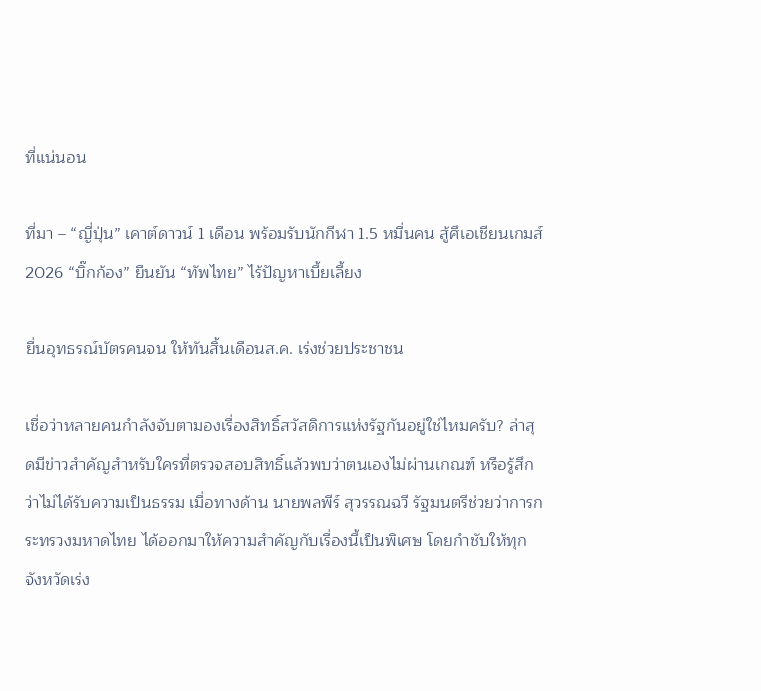ที่แน่นอน

ที่มา – “ญี่ปุ่น” เคาต์ดาวน์ 1 เดือน พร้อมรับนักกีฬา 1.5 หมื่นคน สู้ศึเอเชียนเกมส์ 2026 “บิ๊กก้อง” ยืนยัน “ทัพไทย” ไร้ปัญหาเบี้ยเลี้ยง

ยื่นอุทธรณ์บัตรคนจน ให้ทันสิ้นเดือนส.ค. เร่งช่วยประชาชน

เชื่อว่าหลายคนกำลังจับตามองเรื่องสิทธิ์สวัสดิการแห่งรัฐกันอยู่ใช่ไหมครับ? ล่าสุดมีข่าวสำคัญสำหรับใครที่ตรวจสอบสิทธิ์แล้วพบว่าตนเองไม่ผ่านเกณฑ์ หรือรู้สึกว่าไม่ได้รับความเป็นธรรม เมื่อทางด้าน นายพลพีร์ สุวรรณฉวี รัฐมนตรีช่วยว่าการกระทรวงมหาดไทย ได้ออกมาให้ความสำคัญกับเรื่องนี้เป็นพิเศษ โดยกำชับให้ทุกจังหวัดเร่ง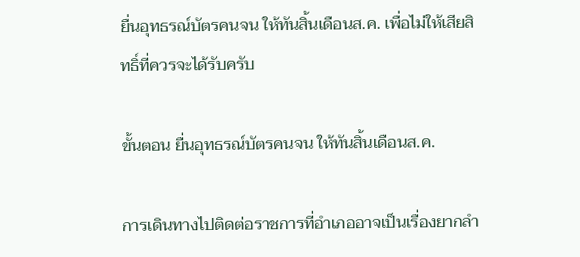ยื่นอุทธรณ์บัตรคนจน ให้ทันสิ้นเดือนส.ค. เพื่อไม่ให้เสียสิทธิ์ที่ควรจะได้รับครับ

ขั้นตอน ยื่นอุทธรณ์บัตรคนจน ให้ทันสิ้นเดือนส.ค.

การเดินทางไปติดต่อราชการที่อำเภออาจเป็นเรื่องยากลำ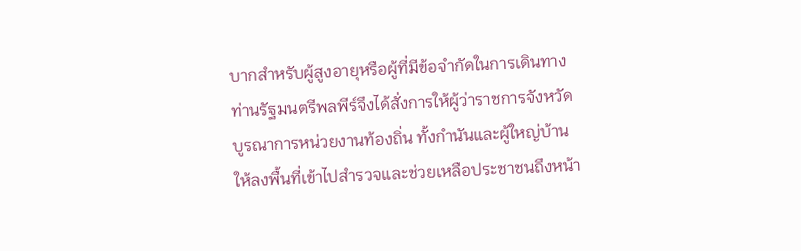บากสำหรับผู้สูงอายุหรือผู้ที่มีข้อจำกัดในการเดินทาง ท่านรัฐมนตรีพลพีร์จึงได้สั่งการให้ผู้ว่าราชการจังหวัด บูรณาการหน่วยงานท้องถิ่น ทั้งกำนันและผู้ใหญ่บ้าน ให้ลงพื้นที่เข้าไปสำรวจและช่วยเหลือประชาชนถึงหน้า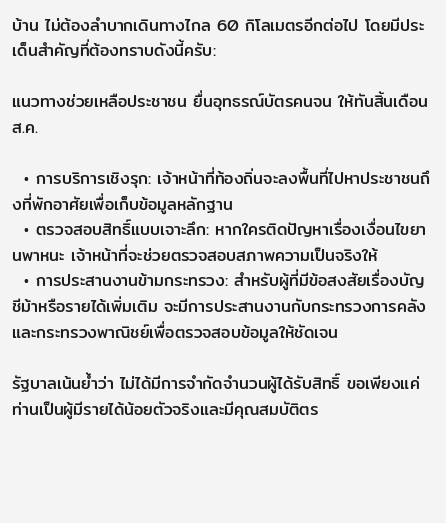บ้าน ไม่ต้องลำบากเดินทางไกล 60 กิโลเมตรอีกต่อไป โดยมีประเด็นสำคัญที่ต้องทราบดังนี้ครับ:

แนวทางช่วยเหลือประชาชน ยื่นอุทธรณ์บัตรคนจน ให้ทันสิ้นเดือนส.ค.

  • การบริการเชิงรุก: เจ้าหน้าที่ท้องถิ่นจะลงพื้นที่ไปหาประชาชนถึงที่พักอาศัยเพื่อเก็บข้อมูลหลักฐาน
  • ตรวจสอบสิทธิ์แบบเจาะลึก: หากใครติดปัญหาเรื่องเงื่อนไขยานพาหนะ เจ้าหน้าที่จะช่วยตรวจสอบสภาพความเป็นจริงให้
  • การประสานงานข้ามกระทรวง: สำหรับผู้ที่มีข้อสงสัยเรื่องบัญชีม้าหรือรายได้เพิ่มเติม จะมีการประสานงานกับกระทรวงการคลังและกระทรวงพาณิชย์เพื่อตรวจสอบข้อมูลให้ชัดเจน

รัฐบาลเน้นย้ำว่า ไม่ได้มีการจำกัดจำนวนผู้ได้รับสิทธิ์ ขอเพียงแค่ท่านเป็นผู้มีรายได้น้อยตัวจริงและมีคุณสมบัติตร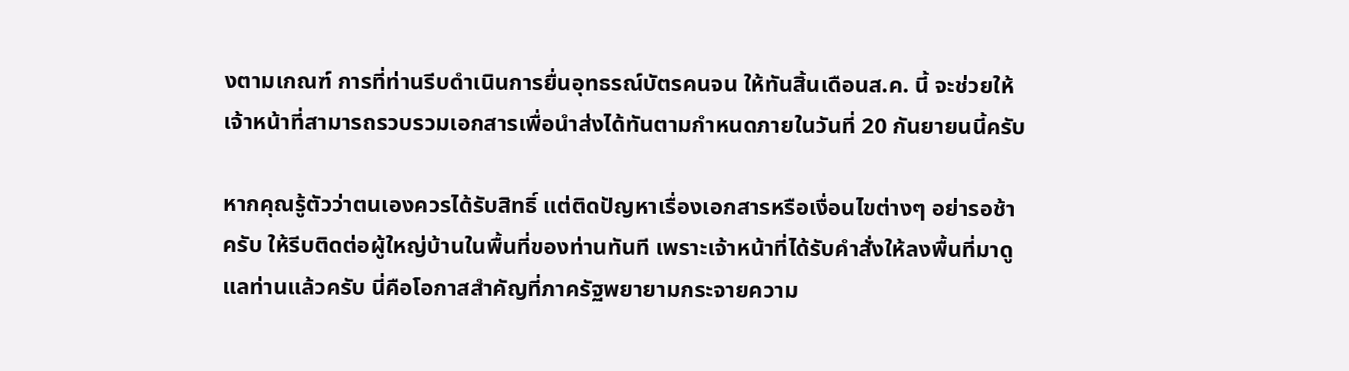งตามเกณฑ์ การที่ท่านรีบดำเนินการยื่นอุทธรณ์บัตรคนจน ให้ทันสิ้นเดือนส.ค. นี้ จะช่วยให้เจ้าหน้าที่สามารถรวบรวมเอกสารเพื่อนำส่งได้ทันตามกำหนดภายในวันที่ 20 กันยายนนี้ครับ

หากคุณรู้ตัวว่าตนเองควรได้รับสิทธิ์ แต่ติดปัญหาเรื่องเอกสารหรือเงื่อนไขต่างๆ อย่ารอช้าครับ ให้รีบติดต่อผู้ใหญ่บ้านในพื้นที่ของท่านทันที เพราะเจ้าหน้าที่ได้รับคำสั่งให้ลงพื้นที่มาดูแลท่านแล้วครับ นี่คือโอกาสสำคัญที่ภาครัฐพยายามกระจายความ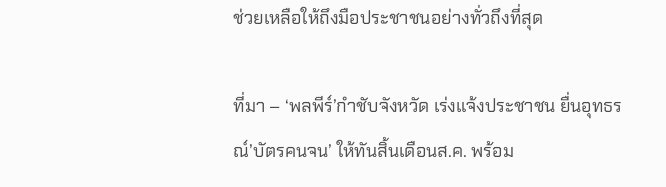ช่วยเหลือให้ถึงมือประชาชนอย่างทั่วถึงที่สุด

ที่มา – ‘พลพีร์’กำชับจังหวัด เร่งแจ้งประชาชน ยื่นอุทธรณ์’บัตรคนจน’ ให้ทันสิ้นเดือนส.ค. พร้อม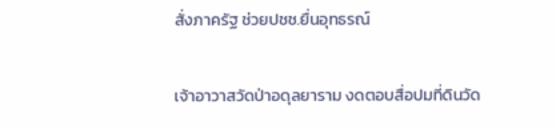สั่งภาครัฐ ช่วยปชช.ยื่นอุทธรณ์

เจ้าอาวาสวัดป่าอดุลยาราม งดตอบสื่อปมที่ดินวัด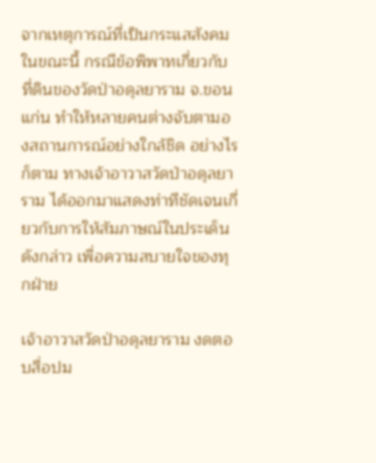จากเหตุการณ์ที่เป็นกระแสสังคมในขณะนี้ กรณีข้อพิพาทเกี่ยวกับที่ดินของวัดป่าอดุลยาราม จ.ขอนแก่น ทำให้หลายคนต่างจับตามองสถานการณ์อย่างใกล้ชิด อย่างไรก็ตาม ทางเจ้าอาวาสวัดป่าอดุลยาราม ได้ออกมาแสดงท่าทีชัดเจนเกี่ยวกับการให้สัมภาษณ์ในประเด็นดังกล่าว เพื่อความสบายใจของทุกฝ่าย

เจ้าอาวาสวัดป่าอดุลยาราม งดตอบสื่อปม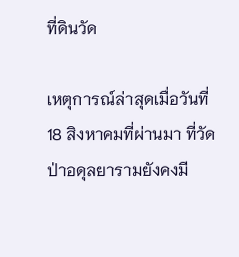ที่ดินวัด

เหตุการณ์ล่าสุดเมื่อวันที่ 18 สิงหาคมที่ผ่านมา ที่วัดป่าอดุลยารามยังคงมี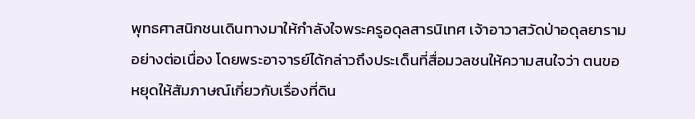พุทธศาสนิกชนเดินทางมาให้กำลังใจพระครูอดุลสารนิเทศ เจ้าอาวาสวัดป่าอดุลยารามอย่างต่อเนื่อง โดยพระอาจารย์ได้กล่าวถึงประเด็นที่สื่อมวลชนให้ความสนใจว่า ตนขอหยุดให้สัมภาษณ์เกี่ยวกับเรื่องที่ดิน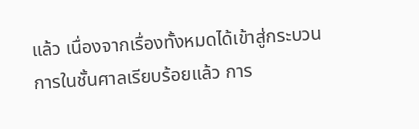แล้ว เนื่องจากเรื่องทั้งหมดได้เข้าสู่กระบวนการในชั้นศาลเรียบร้อยแล้ว การ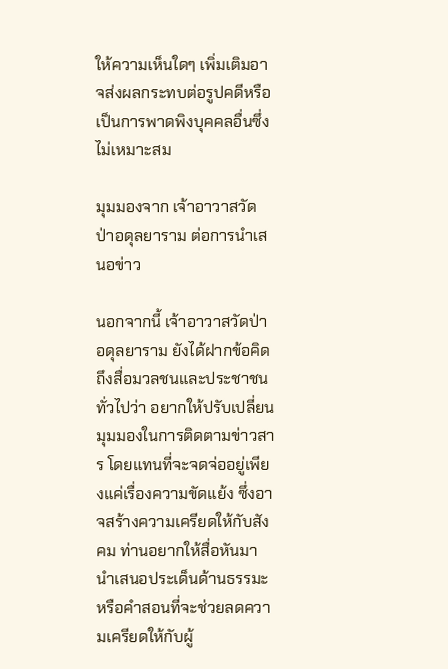ให้ความเห็นใดๆ เพิ่มเติมอาจส่งผลกระทบต่อรูปคดีหรือเป็นการพาดพิงบุคคลอื่นซึ่งไม่เหมาะสม

มุมมองจาก เจ้าอาวาสวัดป่าอดุลยาราม ต่อการนำเสนอข่าว

นอกจากนี้ เจ้าอาวาสวัดป่าอดุลยาราม ยังได้ฝากข้อคิดถึงสื่อมวลชนและประชาชนทั่วไปว่า อยากให้ปรับเปลี่ยนมุมมองในการติดตามข่าวสาร โดยแทนที่จะจดจ่ออยู่เพียงแค่เรื่องความขัดแย้ง ซึ่งอาจสร้างความเครียดให้กับสังคม ท่านอยากให้สื่อหันมานำเสนอประเด็นด้านธรรมะหรือคำสอนที่จะช่วยลดความเครียดให้กับผู้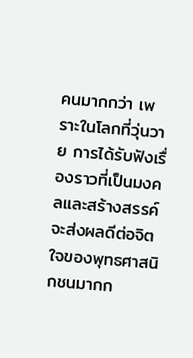คนมากกว่า เพราะในโลกที่วุ่นวาย การได้รับฟังเรื่องราวที่เป็นมงคลและสร้างสรรค์จะส่งผลดีต่อจิตใจของพุทธศาสนิกชนมากก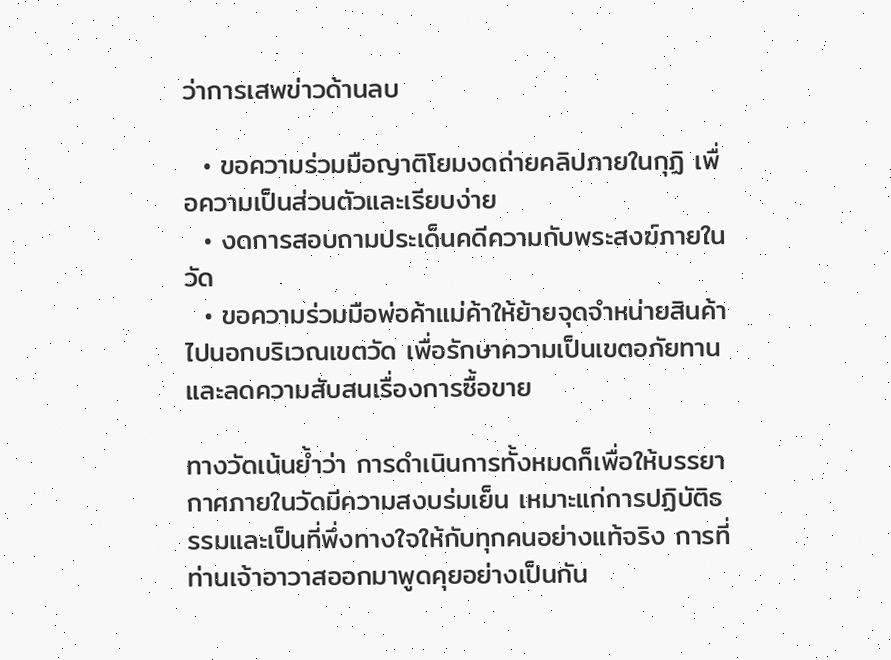ว่าการเสพข่าวด้านลบ

  • ขอความร่วมมือญาติโยมงดถ่ายคลิปภายในกุฏิ เพื่อความเป็นส่วนตัวและเรียบง่าย
  • งดการสอบถามประเด็นคดีความกับพระสงฆ์ภายในวัด
  • ขอความร่วมมือพ่อค้าแม่ค้าให้ย้ายจุดจำหน่ายสินค้าไปนอกบริเวณเขตวัด เพื่อรักษาความเป็นเขตอภัยทานและลดความสับสนเรื่องการซื้อขาย

ทางวัดเน้นย้ำว่า การดำเนินการทั้งหมดก็เพื่อให้บรรยากาศภายในวัดมีความสงบร่มเย็น เหมาะแก่การปฏิบัติธรรมและเป็นที่พึ่งทางใจให้กับทุกคนอย่างแท้จริง การที่ท่านเจ้าอาวาสออกมาพูดคุยอย่างเป็นกัน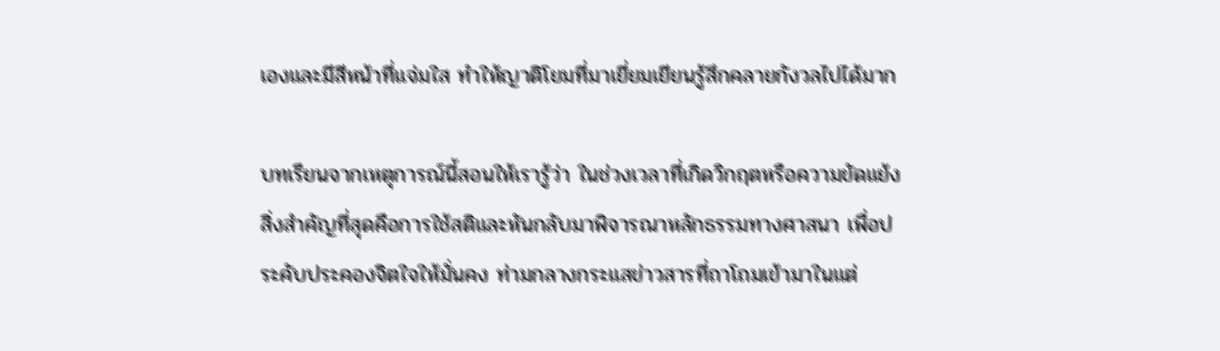เองและมีสีหน้าที่แจ่มใส ทำให้ญาติโยมที่มาเยี่ยมเยียนรู้สึกคลายกังวลไปได้มาก

บทเรียนจากเหตุการณ์นี้สอนให้เรารู้ว่า ในช่วงเวลาที่เกิดวิกฤตหรือความขัดแย้ง สิ่งสำคัญที่สุดคือการใช้สติและหันกลับมาพิจารณาหลักธรรมทางศาสนา เพื่อประคับประคองจิตใจให้มั่นคง ท่ามกลางกระแสข่าวสารที่ถาโถมเข้ามาในแต่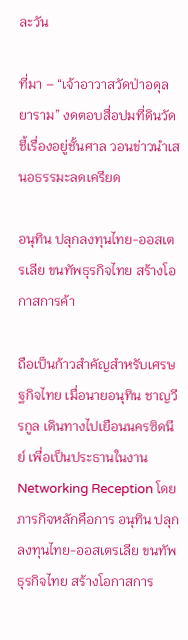ละวัน

ที่มา – “เจ้าอาวาสวัดป่าอดุลยาราม” งดตอบสื่อปมที่ดินวัด ชี้เรื่องอยู่ชั้นศาล วอนข่าวนำเสนอธรรมะลดเครียด

อนุทิน ปลุกลงทุนไทย-ออสเตรเลีย ขนทัพธุรกิจไทย สร้างโอกาสการค้า

ถือเป็นก้าวสำคัญสำหรับเศรษฐกิจไทย เมื่อนายอนุทิน ชาญวีรกูล เดินทางไปเยือนนครซิดนีย์ เพื่อเป็นประธานในงาน Networking Reception โดยภารกิจหลักคือการ อนุทิน ปลุกลงทุนไทย-ออสเตรเลีย ขนทัพธุรกิจไทย สร้างโอกาสการ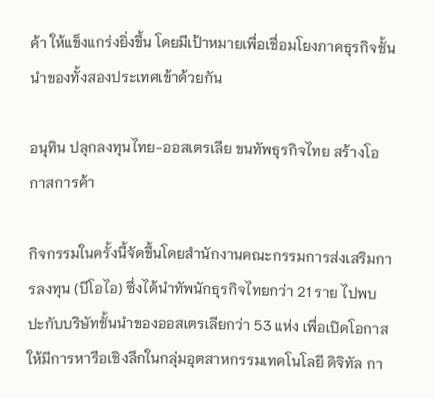ค้า ให้แข็งแกร่งยิ่งขึ้น โดยมีเป้าหมายเพื่อเชื่อมโยงภาคธุรกิจชั้นนำของทั้งสองประเทศเข้าด้วยกัน

อนุทิน ปลุกลงทุนไทย-ออสเตรเลีย ขนทัพธุรกิจไทย สร้างโอกาสการค้า

กิจกรรมในครั้งนี้จัดขึ้นโดยสำนักงานคณะกรรมการส่งเสริมการลงทุน (บีโอไอ) ซึ่งได้นำทัพนักธุรกิจไทยกว่า 21 ราย ไปพบปะกับบริษัทชั้นนำของออสเตรเลียกว่า 53 แห่ง เพื่อเปิดโอกาสให้มีการหารือเชิงลึกในกลุ่มอุตสาหกรรมเทคโนโลยี ดิจิทัล กา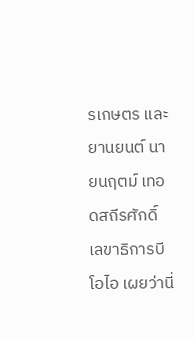รเกษตร และยานยนต์ นายนฤตม์ เทอดสถีรศักดิ์ เลขาธิการบีโอไอ เผยว่านี่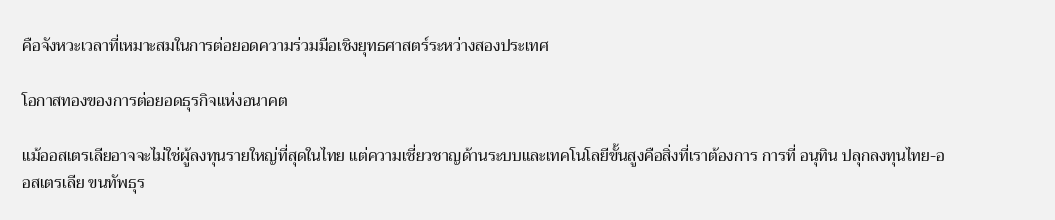คือจังหวะเวลาที่เหมาะสมในการต่อยอดความร่วมมือเชิงยุทธศาสตร์ระหว่างสองประเทศ

โอกาสทองของการต่อยอดธุรกิจแห่งอนาคต

แม้ออสเตรเลียอาจจะไม่ใช่ผู้ลงทุนรายใหญ่ที่สุดในไทย แต่ความเชี่ยวชาญด้านระบบและเทคโนโลยีขั้นสูงคือสิ่งที่เราต้องการ การที่ อนุทิน ปลุกลงทุนไทย-ออสเตรเลีย ขนทัพธุร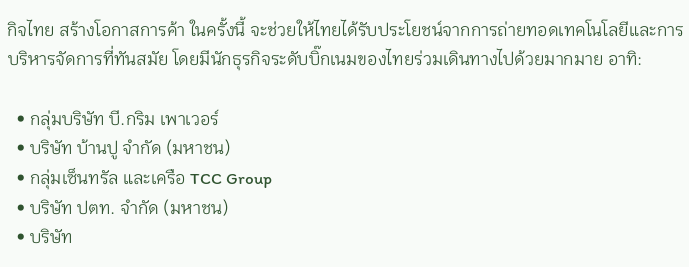กิจไทย สร้างโอกาสการค้า ในครั้งนี้ จะช่วยให้ไทยได้รับประโยชน์จากการถ่ายทอดเทคโนโลยีและการบริหารจัดการที่ทันสมัย โดยมีนักธุรกิจระดับบิ๊กเนมของไทยร่วมเดินทางไปด้วยมากมาย อาทิ:

  • กลุ่มบริษัท บี.กริม เพาเวอร์
  • บริษัท บ้านปู จำกัด (มหาชน)
  • กลุ่มเซ็นทรัล และเครือ TCC Group
  • บริษัท ปตท. จำกัด (มหาชน)
  • บริษัท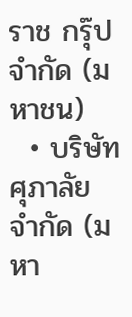ราช กรุ๊ป จำกัด (มหาชน)
  • บริษัท ศุภาลัย จำกัด (มหา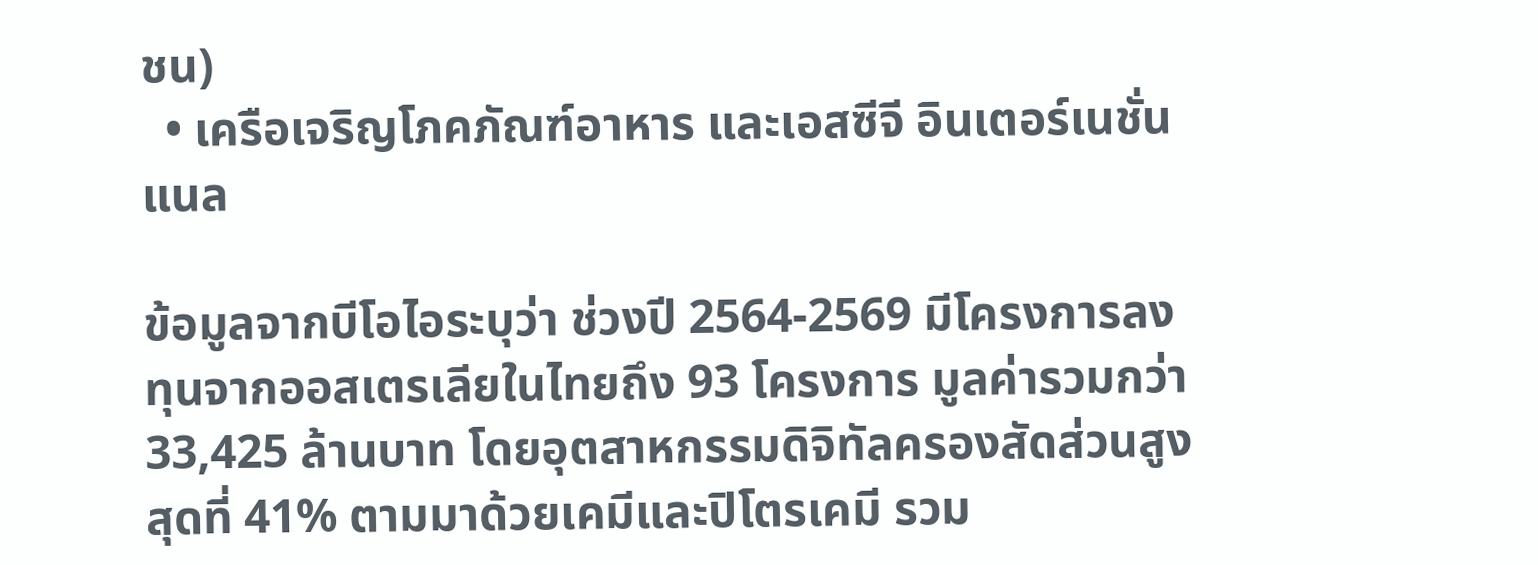ชน)
  • เครือเจริญโภคภัณฑ์อาหาร และเอสซีจี อินเตอร์เนชั่นแนล

ข้อมูลจากบีโอไอระบุว่า ช่วงปี 2564-2569 มีโครงการลงทุนจากออสเตรเลียในไทยถึง 93 โครงการ มูลค่ารวมกว่า 33,425 ล้านบาท โดยอุตสาหกรรมดิจิทัลครองสัดส่วนสูงสุดที่ 41% ตามมาด้วยเคมีและปิโตรเคมี รวม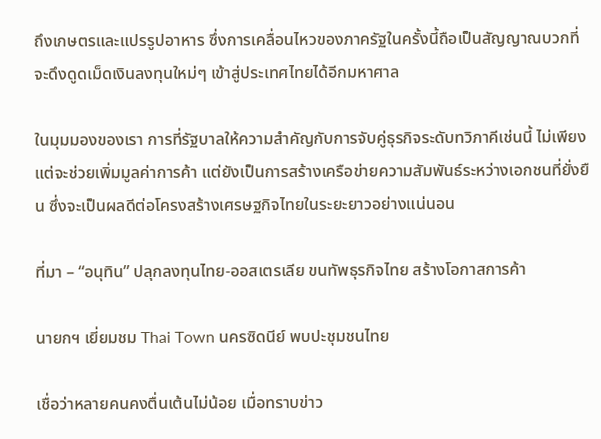ถึงเกษตรและแปรรูปอาหาร ซึ่งการเคลื่อนไหวของภาครัฐในครั้งนี้ถือเป็นสัญญาณบวกที่จะดึงดูดเม็ดเงินลงทุนใหม่ๆ เข้าสู่ประเทศไทยได้อีกมหาศาล

ในมุมมองของเรา การที่รัฐบาลให้ความสำคัญกับการจับคู่ธุรกิจระดับทวิภาคีเช่นนี้ ไม่เพียงแต่จะช่วยเพิ่มมูลค่าการค้า แต่ยังเป็นการสร้างเครือข่ายความสัมพันธ์ระหว่างเอกชนที่ยั่งยืน ซึ่งจะเป็นผลดีต่อโครงสร้างเศรษฐกิจไทยในระยะยาวอย่างแน่นอน

ที่มา – “อนุทิน” ปลุกลงทุนไทย-ออสเตรเลีย ขนทัพธุรกิจไทย สร้างโอกาสการค้า

นายกฯ เยี่ยมชม Thai Town นครซิดนีย์ พบปะชุมชนไทย

เชื่อว่าหลายคนคงตื่นเต้นไม่น้อย เมื่อทราบข่าว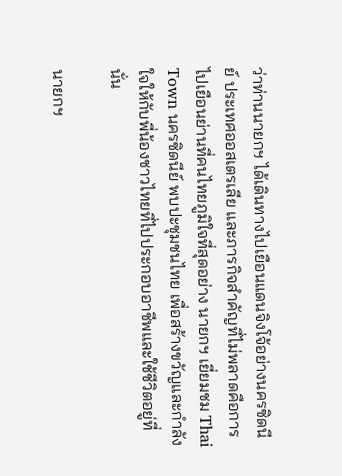ว่าท่านนายกฯ ได้เดินทางไปเยือนแดนจิงโจ้อย่างนครซิดนีย์ ประเทศออสเตรเลีย และภารกิจสำคัญที่ไม่พลาดคือการไปเยือนย่านที่คนไทยภูมิใจที่สุดอย่าง นายกฯ เยี่ยมชม Thai Town นครซิดนีย์ พบปะชุมชนไทย เพื่อสร้างขวัญและกำลังใจให้กับพี่น้องชาวไทยที่ไปประกอบอาชีพและใช้ชีวิตอยู่ที่นั่น

นายกฯ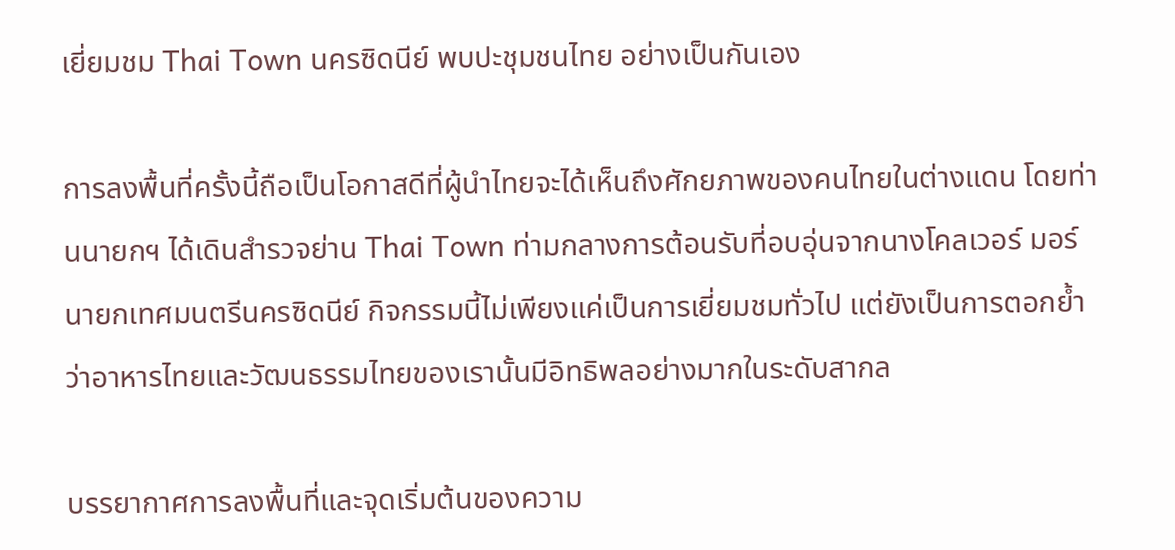เยี่ยมชม Thai Town นครซิดนีย์ พบปะชุมชนไทย อย่างเป็นกันเอง

การลงพื้นที่ครั้งนี้ถือเป็นโอกาสดีที่ผู้นำไทยจะได้เห็นถึงศักยภาพของคนไทยในต่างแดน โดยท่านนายกฯ ได้เดินสำรวจย่าน Thai Town ท่ามกลางการต้อนรับที่อบอุ่นจากนางโคลเวอร์ มอร์ นายกเทศมนตรีนครซิดนีย์ กิจกรรมนี้ไม่เพียงแค่เป็นการเยี่ยมชมทั่วไป แต่ยังเป็นการตอกย้ำว่าอาหารไทยและวัฒนธรรมไทยของเรานั้นมีอิทธิพลอย่างมากในระดับสากล

บรรยากาศการลงพื้นที่และจุดเริ่มต้นของความ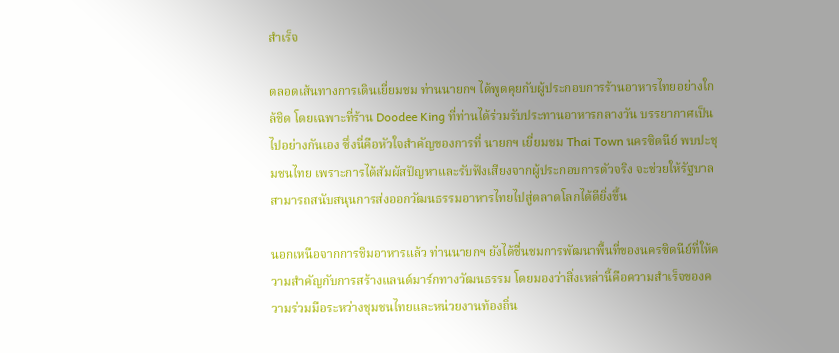สำเร็จ

ตลอดเส้นทางการเดินเยี่ยมชม ท่านนายกฯ ได้พูดคุยกับผู้ประกอบการร้านอาหารไทยอย่างใกล้ชิด โดยเฉพาะที่ร้าน Doodee King ที่ท่านได้ร่วมรับประทานอาหารกลางวัน บรรยากาศเป็นไปอย่างกันเอง ซึ่งนี่คือหัวใจสำคัญของการที่ นายกฯ เยี่ยมชม Thai Town นครซิดนีย์ พบปะชุมชนไทย เพราะการได้สัมผัสปัญหาและรับฟังเสียงจากผู้ประกอบการตัวจริง จะช่วยให้รัฐบาลสามารถสนับสนุนการส่งออกวัฒนธรรมอาหารไทยไปสู่ตลาดโลกได้ดียิ่งขึ้น

นอกเหนือจากการชิมอาหารแล้ว ท่านนายกฯ ยังได้ชื่นชมการพัฒนาพื้นที่ของนครซิดนีย์ที่ให้ความสำคัญกับการสร้างแลนด์มาร์กทางวัฒนธรรม โดยมองว่าสิ่งเหล่านี้คือความสำเร็จของความร่วมมือระหว่างชุมชนไทยและหน่วยงานท้องถิ่น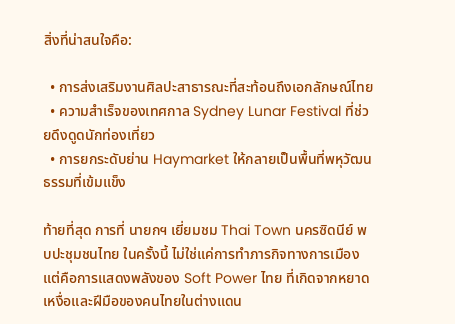สิ่งที่น่าสนใจคือ:

  • การส่งเสริมงานศิลปะสาธารณะที่สะท้อนถึงเอกลักษณ์ไทย
  • ความสำเร็จของเทศกาล Sydney Lunar Festival ที่ช่วยดึงดูดนักท่องเที่ยว
  • การยกระดับย่าน Haymarket ให้กลายเป็นพื้นที่พหุวัฒนธรรมที่เข้มแข็ง

ท้ายที่สุด การที่ นายกฯ เยี่ยมชม Thai Town นครซิดนีย์ พบปะชุมชนไทย ในครั้งนี้ ไม่ใช่แค่การทำภารกิจทางการเมือง แต่คือการแสดงพลังของ Soft Power ไทย ที่เกิดจากหยาดเหงื่อและฝีมือของคนไทยในต่างแดน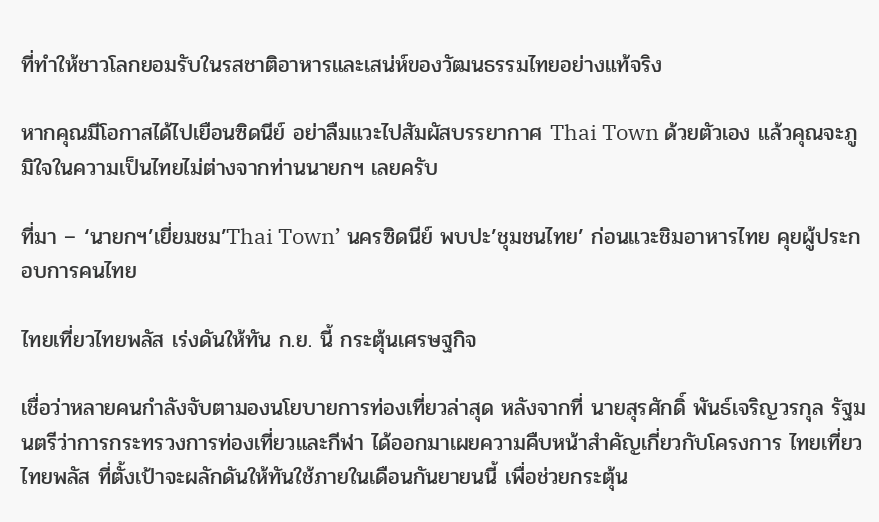ที่ทำให้ชาวโลกยอมรับในรสชาติอาหารและเสน่ห์ของวัฒนธรรมไทยอย่างแท้จริง

หากคุณมีโอกาสได้ไปเยือนซิดนีย์ อย่าลืมแวะไปสัมผัสบรรยากาศ Thai Town ด้วยตัวเอง แล้วคุณจะภูมิใจในความเป็นไทยไม่ต่างจากท่านนายกฯ เลยครับ

ที่มา – ‘นายกฯ’เยี่ยมชม’Thai Town’ นครซิดนีย์ พบปะ’ชุมชนไทย’ ก่อนแวะชิมอาหารไทย คุยผู้ประกอบการคนไทย

ไทยเที่ยวไทยพลัส เร่งดันให้ทัน ก.ย. นี้ กระตุ้นเศรษฐกิจ

เชื่อว่าหลายคนกำลังจับตามองนโยบายการท่องเที่ยวล่าสุด หลังจากที่ นายสุรศักดิ์ พันธ์เจริญวรกุล รัฐมนตรีว่าการกระทรวงการท่องเที่ยวและกีฬา ได้ออกมาเผยความคืบหน้าสำคัญเกี่ยวกับโครงการ ไทยเที่ยวไทยพลัส ที่ตั้งเป้าจะผลักดันให้ทันใช้ภายในเดือนกันยายนนี้ เพื่อช่วยกระตุ้น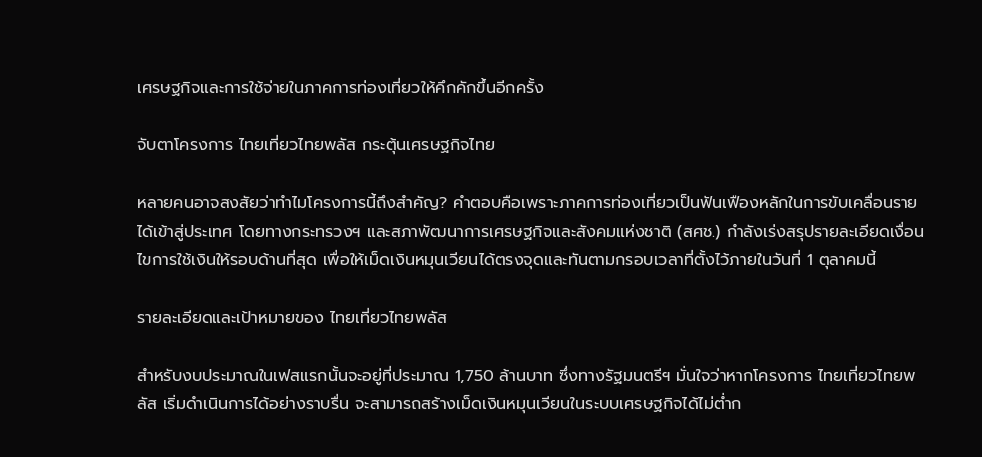เศรษฐกิจและการใช้จ่ายในภาคการท่องเที่ยวให้คึกคักขึ้นอีกครั้ง

จับตาโครงการ ไทยเที่ยวไทยพลัส กระตุ้นเศรษฐกิจไทย

หลายคนอาจสงสัยว่าทำไมโครงการนี้ถึงสำคัญ? คำตอบคือเพราะภาคการท่องเที่ยวเป็นฟันเฟืองหลักในการขับเคลื่อนรายได้เข้าสู่ประเทศ โดยทางกระทรวงฯ และสภาพัฒนาการเศรษฐกิจและสังคมแห่งชาติ (สศช.) กำลังเร่งสรุปรายละเอียดเงื่อนไขการใช้เงินให้รอบด้านที่สุด เพื่อให้เม็ดเงินหมุนเวียนได้ตรงจุดและทันตามกรอบเวลาที่ตั้งไว้ภายในวันที่ 1 ตุลาคมนี้

รายละเอียดและเป้าหมายของ ไทยเที่ยวไทยพลัส

สำหรับงบประมาณในเฟสแรกนั้นจะอยู่ที่ประมาณ 1,750 ล้านบาท ซึ่งทางรัฐมนตรีฯ มั่นใจว่าหากโครงการ ไทยเที่ยวไทยพลัส เริ่มดำเนินการได้อย่างราบรื่น จะสามารถสร้างเม็ดเงินหมุนเวียนในระบบเศรษฐกิจได้ไม่ต่ำก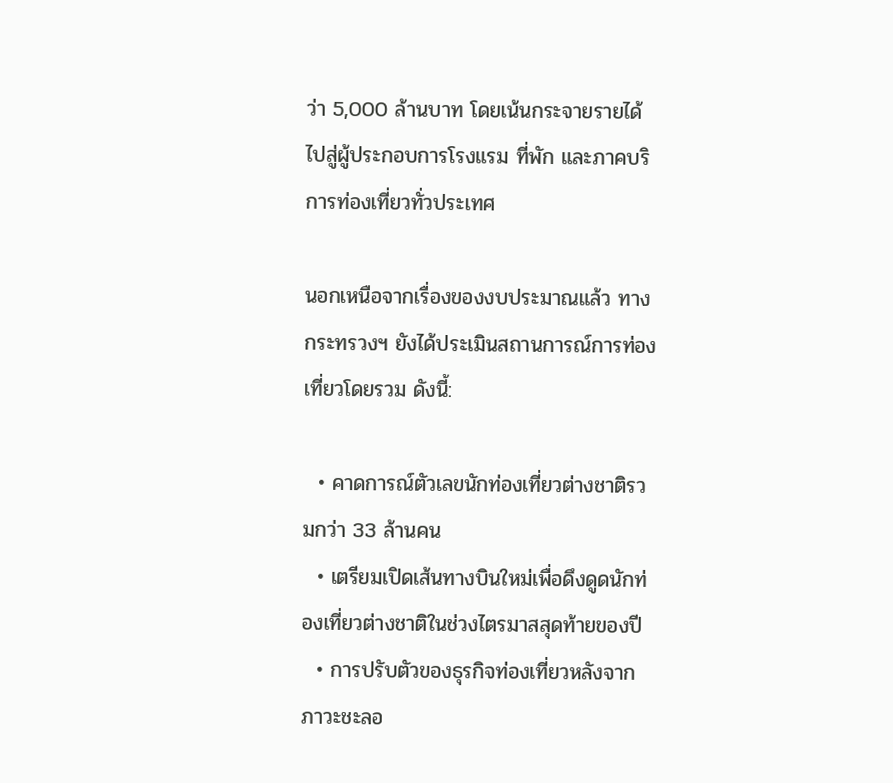ว่า 5,000 ล้านบาท โดยเน้นกระจายรายได้ไปสู่ผู้ประกอบการโรงแรม ที่พัก และภาคบริการท่องเที่ยวทั่วประเทศ

นอกเหนือจากเรื่องของงบประมาณแล้ว ทางกระทรวงฯ ยังได้ประเมินสถานการณ์การท่องเที่ยวโดยรวม ดังนี้:

  • คาดการณ์ตัวเลขนักท่องเที่ยวต่างชาติรวมกว่า 33 ล้านคน
  • เตรียมเปิดเส้นทางบินใหม่เพื่อดึงดูดนักท่องเที่ยวต่างชาติในช่วงไตรมาสสุดท้ายของปี
  • การปรับตัวของธุรกิจท่องเที่ยวหลังจากภาวะชะลอ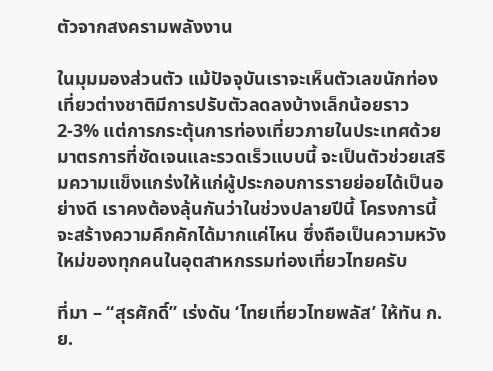ตัวจากสงครามพลังงาน

ในมุมมองส่วนตัว แม้ปัจจุบันเราจะเห็นตัวเลขนักท่องเที่ยวต่างชาติมีการปรับตัวลดลงบ้างเล็กน้อยราว 2-3% แต่การกระตุ้นการท่องเที่ยวภายในประเทศด้วยมาตรการที่ชัดเจนและรวดเร็วแบบนี้ จะเป็นตัวช่วยเสริมความแข็งแกร่งให้แก่ผู้ประกอบการรายย่อยได้เป็นอย่างดี เราคงต้องลุ้นกันว่าในช่วงปลายปีนี้ โครงการนี้จะสร้างความคึกคักได้มากแค่ไหน ซึ่งถือเป็นความหวังใหม่ของทุกคนในอุตสาหกรรมท่องเที่ยวไทยครับ

ที่มา – “สุรศักดิ์” เร่งดัน ‘ไทยเที่ยวไทยพลัส’ ให้ทัน ก.ย.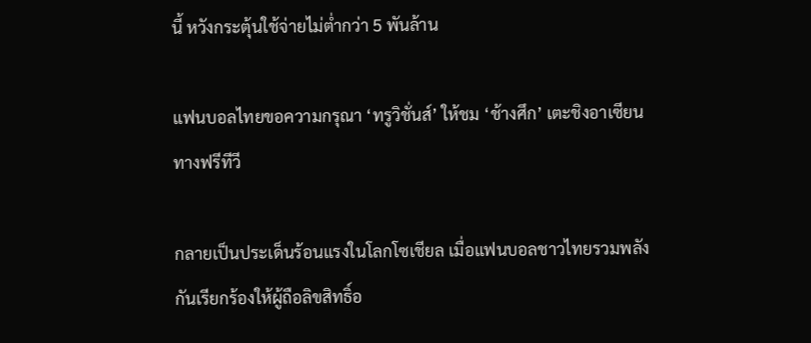นี้ หวังกระตุ้นใช้จ่ายไม่ต่ำกว่า 5 พันล้าน

แฟนบอลไทยขอความกรุณา ‘ทรูวิชั่นส์’ ให้ชม ‘ช้างศึก’ เตะชิงอาเซียนทางฟรีทีวี

กลายเป็นประเด็นร้อนแรงในโลกโซเชียล เมื่อแฟนบอลชาวไทยรวมพลังกันเรียกร้องให้ผู้ถือลิขสิทธิ์อ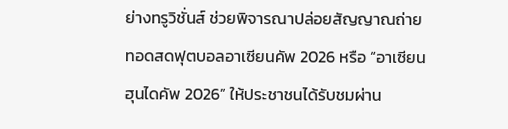ย่างทรูวิชั่นส์ ช่วยพิจารณาปล่อยสัญญาณถ่ายทอดสดฟุตบอลอาเซียนคัพ 2026 หรือ “อาเซียนฮุนไดคัพ 2026” ให้ประชาชนได้รับชมผ่าน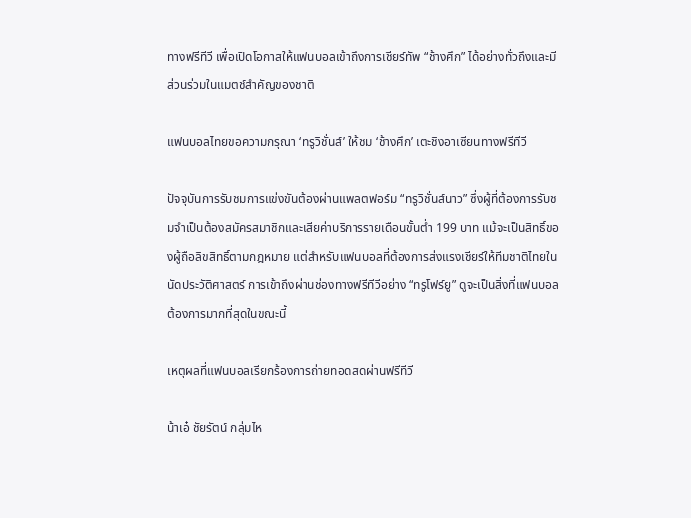ทางฟรีทีวี เพื่อเปิดโอกาสให้แฟนบอลเข้าถึงการเชียร์ทัพ “ช้างศึก” ได้อย่างทั่วถึงและมีส่วนร่วมในแมตช์สำคัญของชาติ

แฟนบอลไทยขอความกรุณา ‘ทรูวิชั่นส์’ ให้ชม ‘ช้างศึก’ เตะชิงอาเซียนทางฟรีทีวี

ปัจจุบันการรับชมการแข่งขันต้องผ่านแพลตฟอร์ม “ทรูวิชั่นส์นาว” ซึ่งผู้ที่ต้องการรับชมจำเป็นต้องสมัครสมาชิกและเสียค่าบริการรายเดือนขั้นต่ำ 199 บาท แม้จะเป็นสิทธิ์ของผู้ถือลิขสิทธิ์ตามกฎหมาย แต่สำหรับแฟนบอลที่ต้องการส่งแรงเชียร์ให้ทีมชาติไทยในนัดประวัติศาสตร์ การเข้าถึงผ่านช่องทางฟรีทีวีอย่าง “ทรูโฟร์ยู” ดูจะเป็นสิ่งที่แฟนบอลต้องการมากที่สุดในขณะนี้

เหตุผลที่แฟนบอลเรียกร้องการถ่ายทอดสดผ่านฟรีทีวี

น้าเอ๋ ชัยรัตน์ กลุ่มไห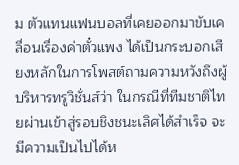ม ตัวแทนแฟนบอลที่เคยออกมาขับเคลื่อนเรื่องค่าตั๋วแพง ได้เป็นกระบอกเสียงหลักในการโพสต์ถามความหวังถึงผู้บริหารทรูวิชั่นส์ว่า ในกรณีที่ทีมชาติไทยผ่านเข้าสู่รอบชิงชนะเลิศได้สำเร็จ จะมีความเป็นไปได้ห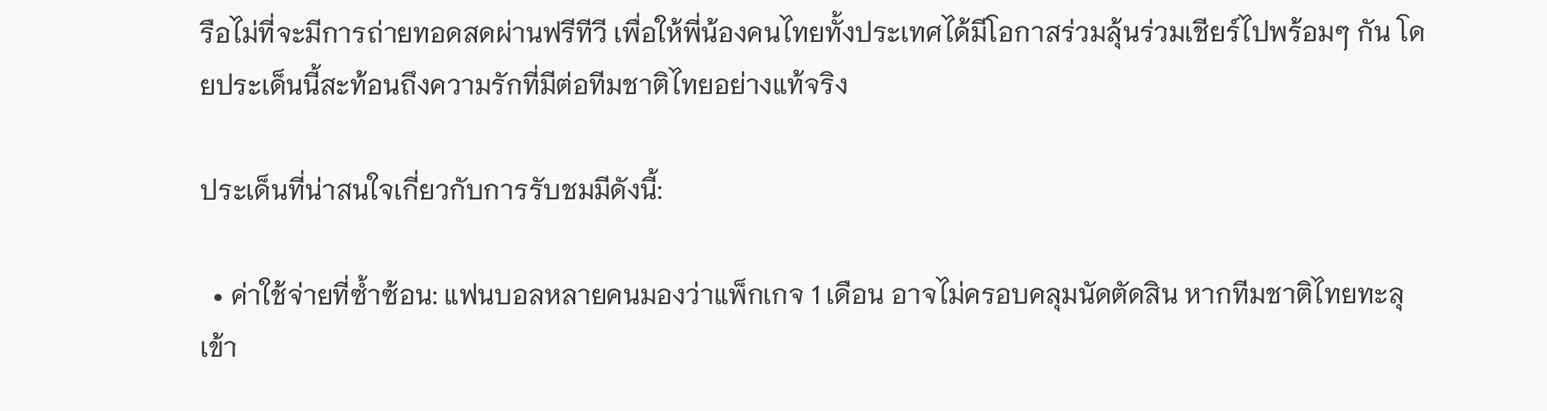รือไม่ที่จะมีการถ่ายทอดสดผ่านฟรีทีวี เพื่อให้พี่น้องคนไทยทั้งประเทศได้มีโอกาสร่วมลุ้นร่วมเชียร์ไปพร้อมๆ กัน โดยประเด็นนี้สะท้อนถึงความรักที่มีต่อทีมชาติไทยอย่างแท้จริง

ประเด็นที่น่าสนใจเกี่ยวกับการรับชมมีดังนี้:

  • ค่าใช้จ่ายที่ซ้ำซ้อน: แฟนบอลหลายคนมองว่าแพ็กเกจ 1 เดือน อาจไม่ครอบคลุมนัดตัดสิน หากทีมชาติไทยทะลุเข้า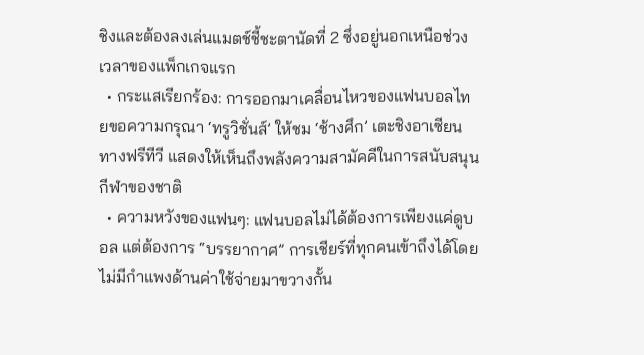ชิงและต้องลงเล่นแมตช์ชี้ชะตานัดที่ 2 ซึ่งอยู่นอกเหนือช่วงเวลาของแพ็กเกจแรก
  • กระแสเรียกร้อง: การออกมาเคลื่อนไหวของแฟนบอลไทยขอความกรุณา ‘ทรูวิชั่นส์’ ให้ชม ‘ช้างศึก’ เตะชิงอาเซียนทางฟรีทีวี แสดงให้เห็นถึงพลังความสามัคคีในการสนับสนุนกีฬาของชาติ
  • ความหวังของแฟนๆ: แฟนบอลไม่ได้ต้องการเพียงแค่ดูบอล แต่ต้องการ “บรรยากาศ” การเชียร์ที่ทุกคนเข้าถึงได้โดยไม่มีกำแพงด้านค่าใช้จ่ายมาขวางกั้น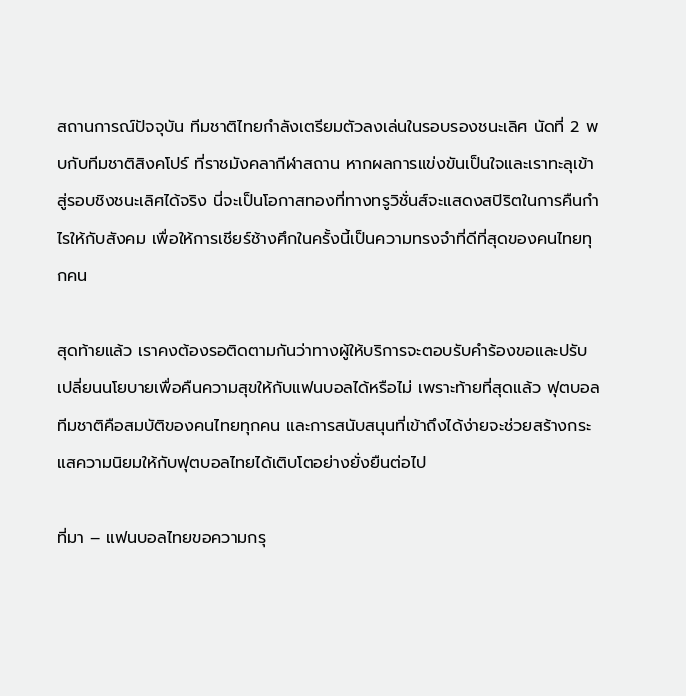สถานการณ์ปัจจุบัน ทีมชาติไทยกำลังเตรียมตัวลงเล่นในรอบรองชนะเลิศ นัดที่ 2 พบกับทีมชาติสิงคโปร์ ที่ราชมังคลากีฬาสถาน หากผลการแข่งขันเป็นใจและเราทะลุเข้าสู่รอบชิงชนะเลิศได้จริง นี่จะเป็นโอกาสทองที่ทางทรูวิชั่นส์จะแสดงสปิริตในการคืนกำไรให้กับสังคม เพื่อให้การเชียร์ช้างศึกในครั้งนี้เป็นความทรงจำที่ดีที่สุดของคนไทยทุกคน

สุดท้ายแล้ว เราคงต้องรอติดตามกันว่าทางผู้ให้บริการจะตอบรับคำร้องขอและปรับเปลี่ยนนโยบายเพื่อคืนความสุขให้กับแฟนบอลได้หรือไม่ เพราะท้ายที่สุดแล้ว ฟุตบอลทีมชาติคือสมบัติของคนไทยทุกคน และการสนับสนุนที่เข้าถึงได้ง่ายจะช่วยสร้างกระแสความนิยมให้กับฟุตบอลไทยได้เติบโตอย่างยั่งยืนต่อไป

ที่มา – แฟนบอลไทยขอความกรุ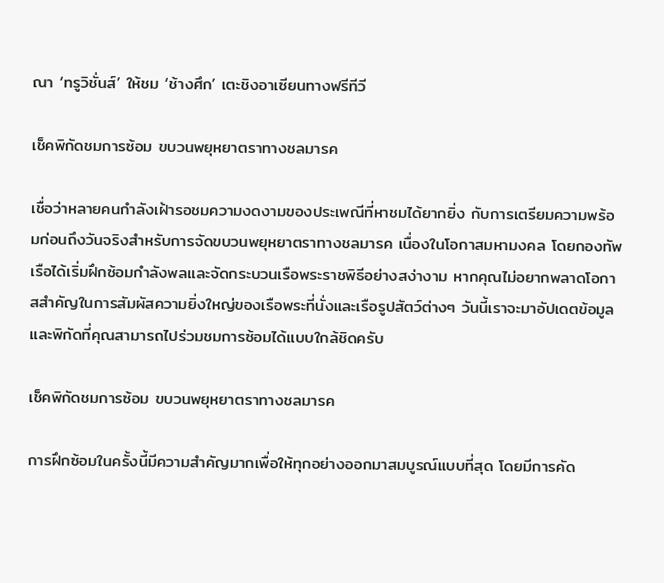ณา ‘ทรูวิชั่นส์’ ให้ชม ‘ช้างศึก’ เตะชิงอาเซียนทางฟรีทีวี

เช็คพิกัดชมการซ้อม ขบวนพยุหยาตราทางชลมารค

เชื่อว่าหลายคนกำลังเฝ้ารอชมความงดงามของประเพณีที่หาชมได้ยากยิ่ง กับการเตรียมความพร้อมก่อนถึงวันจริงสำหรับการจัดขบวนพยุหยาตราทางชลมารค เนื่องในโอกาสมหามงคล โดยกองทัพเรือได้เริ่มฝึกซ้อมกำลังพลและจัดกระบวนเรือพระราชพิธีอย่างสง่างาม หากคุณไม่อยากพลาดโอกาสสำคัญในการสัมผัสความยิ่งใหญ่ของเรือพระที่นั่งและเรือรูปสัตว์ต่างๆ วันนี้เราจะมาอัปเดตข้อมูลและพิกัดที่คุณสามารถไปร่วมชมการซ้อมได้แบบใกล้ชิดครับ

เช็คพิกัดชมการซ้อม ขบวนพยุหยาตราทางชลมารค

การฝึกซ้อมในครั้งนี้มีความสำคัญมากเพื่อให้ทุกอย่างออกมาสมบูรณ์แบบที่สุด โดยมีการคัด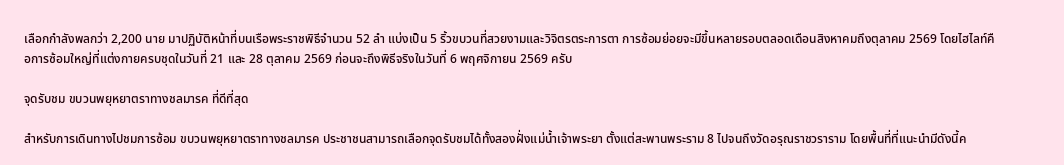เลือกกำลังพลกว่า 2,200 นาย มาปฏิบัติหน้าที่บนเรือพระราชพิธีจำนวน 52 ลำ แบ่งเป็น 5 ริ้วขบวนที่สวยงามและวิจิตรตระการตา การซ้อมย่อยจะมีขึ้นหลายรอบตลอดเดือนสิงหาคมถึงตุลาคม 2569 โดยไฮไลท์คือการซ้อมใหญ่ที่แต่งกายครบชุดในวันที่ 21 และ 28 ตุลาคม 2569 ก่อนจะถึงพิธีจริงในวันที่ 6 พฤศจิกายน 2569 ครับ

จุดรับชม ขบวนพยุหยาตราทางชลมารค ที่ดีที่สุด

สำหรับการเดินทางไปชมการซ้อม ขบวนพยุหยาตราทางชลมารค ประชาชนสามารถเลือกจุดรับชมได้ทั้งสองฝั่งแม่น้ำเจ้าพระยา ตั้งแต่สะพานพระราม 8 ไปจนถึงวัดอรุณราชวราราม โดยพื้นที่ที่แนะนำมีดังนี้ค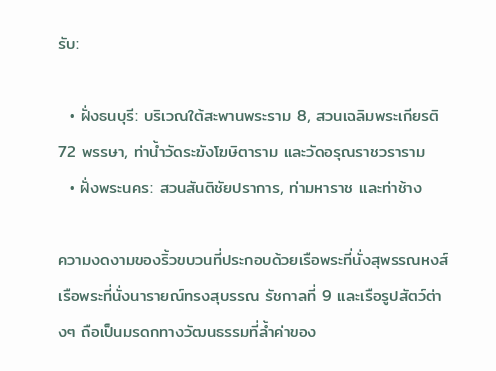รับ:

  • ฝั่งธนบุรี: บริเวณใต้สะพานพระราม 8, สวนเฉลิมพระเกียรติ 72 พรรษา, ท่าน้ำวัดระฆังโฆษิตาราม และวัดอรุณราชวราราม
  • ฝั่งพระนคร: สวนสันติชัยปราการ, ท่ามหาราช และท่าช้าง

ความงดงามของริ้วขบวนที่ประกอบด้วยเรือพระที่นั่งสุพรรณหงส์ เรือพระที่นั่งนารายณ์ทรงสุบรรณ รัชกาลที่ 9 และเรือรูปสัตว์ต่างๆ ถือเป็นมรดกทางวัฒนธรรมที่ล้ำค่าของ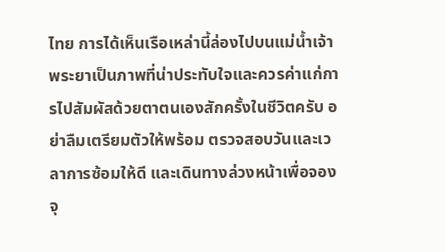ไทย การได้เห็นเรือเหล่านี้ล่องไปบนแม่น้ำเจ้าพระยาเป็นภาพที่น่าประทับใจและควรค่าแก่การไปสัมผัสด้วยตาตนเองสักครั้งในชีวิตครับ อย่าลืมเตรียมตัวให้พร้อม ตรวจสอบวันและเวลาการซ้อมให้ดี และเดินทางล่วงหน้าเพื่อจองจุ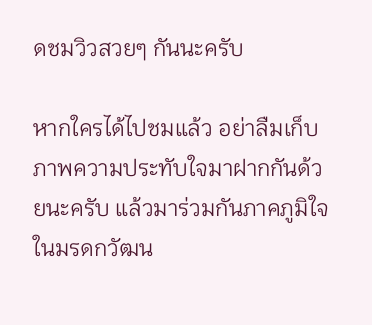ดชมวิวสวยๆ กันนะครับ

หากใครได้ไปชมแล้ว อย่าลืมเก็บภาพความประทับใจมาฝากกันด้วยนะครับ แล้วมาร่วมกันภาคภูมิใจในมรดกวัฒน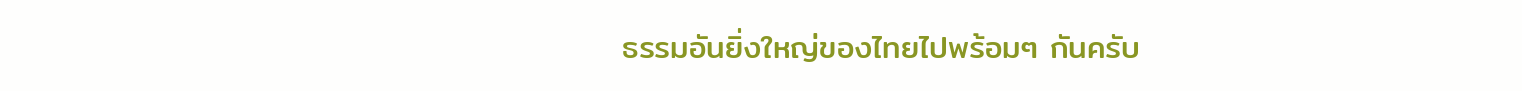ธรรมอันยิ่งใหญ่ของไทยไปพร้อมๆ กันครับ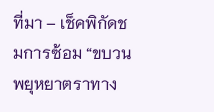ที่มา – เช็คพิกัดชมการซ้อม “ขบวนพยุหยาตราทาง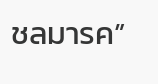ชลมารค”